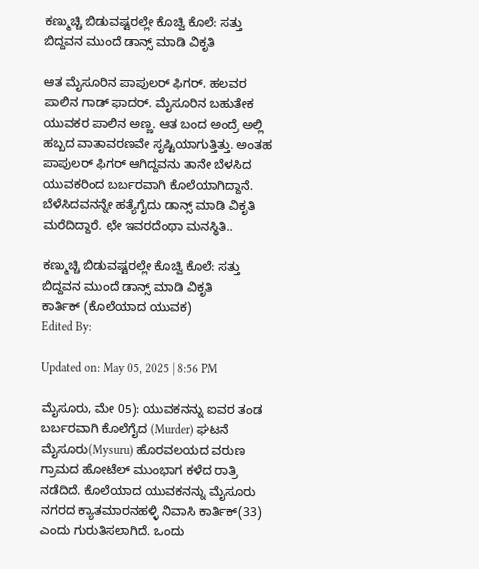ಕಣ್ಮುಚ್ಚಿ ಬಿಡುವಷ್ಟರಲ್ಲೇ ಕೊಚ್ವಿ ಕೊಲೆ: ಸತ್ತು ಬಿದ್ದವನ ಮುಂದೆ ಡಾನ್ಸ್ ಮಾಡಿ ವಿಕೃತಿ

ಆತ ಮೈಸೂರಿನ ಪಾಪುಲರ್ ಫಿಗರ್. ಹಲವರ ಪಾಲಿನ ಗಾಡ್ ಫಾದರ್. ಮೈಸೂರಿನ ಬಹುತೇಕ ಯುವಕರ ಪಾಲಿನ ಅಣ್ಣ. ಆತ ಬಂದ ಅಂದ್ರೆ ಅಲ್ಲಿ ಹಬ್ಬದ ವಾತಾವರಣವೇ ಸೃಷ್ಟಿಯಾಗುತ್ತಿತ್ತು. ಅಂತಹ ಪಾಪುಲರ್ ಫಿಗರ್ ಆಗಿದ್ದವನು ತಾನೇ ಬೆಳಸಿದ ಯುವಕರಿಂದ ಬರ್ಬರವಾಗಿ ಕೊಲೆಯಾಗಿದ್ದಾನೆ. ಬೆಳೆಸಿದವನನ್ನೇ ಹತ್ಯೆಗೈದು ಡಾನ್ಸ್ ಮಾಡಿ ವಿಕೃತಿ ಮರೆದಿದ್ದಾರೆ. ಛೇ ಇವರದೆಂಥಾ ಮನಸ್ಥಿತಿ..

ಕಣ್ಮುಚ್ಚಿ ಬಿಡುವಷ್ಟರಲ್ಲೇ ಕೊಚ್ವಿ ಕೊಲೆ: ಸತ್ತು ಬಿದ್ದವನ ಮುಂದೆ ಡಾನ್ಸ್ ಮಾಡಿ ವಿಕೃತಿ
ಕಾರ್ತಿಕ್ (ಕೊಲೆಯಾದ ಯುವಕ)
Edited By:

Updated on: May 05, 2025 | 8:56 PM

ಮೈಸೂರು, ಮೇ 05): ಯುವಕನನ್ನು ಐವರ ತಂಡ ಬರ್ಬರವಾಗಿ ಕೊಲೆಗೈದ (Murder) ಘಟನೆ ಮೈಸೂರು(Mysuru) ಹೊರವಲಯದ ವರುಣ ಗ್ರಾಮದ ಹೋಟೆಲ್‌ ಮುಂಭಾಗ ಕಳೆದ ರಾತ್ರಿ ನಡೆದಿದೆ. ಕೊಲೆಯಾದ ಯುವಕನನ್ನು ಮೈಸೂರು ನಗರದ ಕ್ಯಾತಮಾರನಹಳ್ಳಿ ನಿವಾಸಿ ಕಾರ್ತಿಕ್‌(33) ಎಂದು ಗುರುತಿಸಲಾಗಿದೆ. ಒಂದು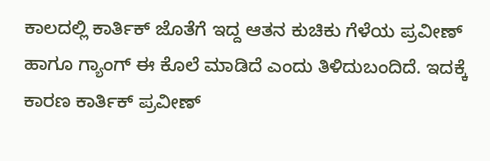ಕಾಲದಲ್ಲಿ ಕಾರ್ತಿಕ್ ಜೊತೆಗೆ ಇದ್ದ ಆತನ ಕುಚಿಕು ಗೆಳೆಯ ಪ್ರವೀಣ್ ಹಾಗೂ ಗ್ಯಾಂಗ್ ಈ ಕೊಲೆ ಮಾಡಿದೆ ಎಂದು ತಿಳಿದುಬಂದಿದೆ. ಇದಕ್ಕೆ ಕಾರಣ ಕಾರ್ತಿಕ್ ಪ್ರವೀಣ್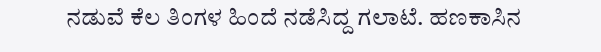ನಡುವೆ ಕೆಲ ತಿಂಗಳ ಹಿಂದೆ ನಡೆಸಿದ್ದ ಗಲಾಟೆ. ಹಣಕಾಸಿನ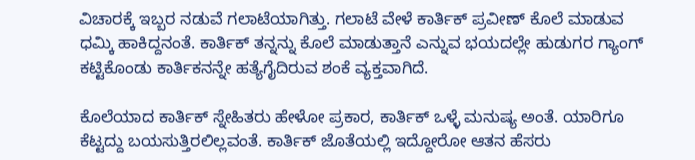ವಿಚಾರಕ್ಕೆ ಇಬ್ಬರ ನಡುವೆ ಗಲಾಟೆಯಾಗಿತ್ತು. ಗಲಾಟೆ ವೇಳೆ ಕಾರ್ತಿಕ್ ಪ್ರವೀಣ್ ಕೊಲೆ ಮಾಡುವ ಧಮ್ಕಿ ಹಾಕಿದ್ದನಂತೆ. ಕಾರ್ತಿಕ್ ತನ್ನನ್ನು ಕೊಲೆ ಮಾಡುತ್ತಾನೆ ಎನ್ನುವ ಭಯದಲ್ಲೇ ಹುಡುಗರ ಗ್ಯಾಂಗ್ ಕಟ್ಟಿಕೊಂಡು ಕಾರ್ತಿಕನನ್ನೇ ಹತ್ಯೆಗೈದಿರುವ ಶಂಕೆ ವ್ಯಕ್ತವಾಗಿದೆ.

ಕೊಲೆಯಾದ ಕಾರ್ತಿಕ್ ಸ್ನೇಹಿತರು ಹೇಳೋ ಪ್ರಕಾರ, ಕಾರ್ತಿಕ್ ಒಳ್ಳೆ ಮನುಷ್ಯ ಅಂತೆ. ಯಾರಿಗೂ ಕೆಟ್ಟದ್ದು ಬಯಸುತ್ತಿರಲಿಲ್ಲವಂತೆ. ಕಾರ್ತಿಕ್ ಜೊತೆಯಲ್ಲಿ ಇದ್ದೋರೋ ಆತನ ಹೆಸರು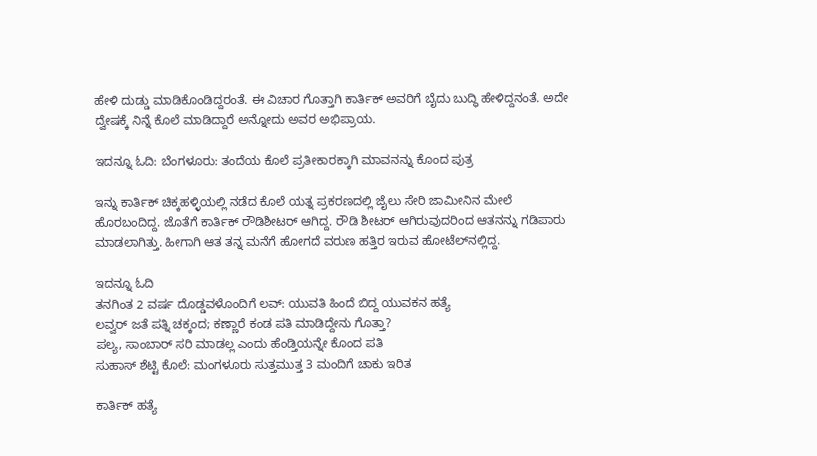ಹೇಳಿ ದುಡ್ಡು ಮಾಡಿಕೊಂಡಿದ್ದರಂತೆ. ಈ ವಿಚಾರ ಗೊತ್ತಾಗಿ ಕಾರ್ತಿಕ್ ಅವರಿಗೆ ಬೈದು ಬುದ್ಧಿ ಹೇಳಿದ್ದನಂತೆ. ಅದೇ ದ್ವೇಷಕ್ಕೆ ನಿನ್ನೆ ಕೊಲೆ ಮಾಡಿದ್ದಾರೆ ಅನ್ನೋದು ಅವರ ಅಭಿಪ್ರಾಯ.

ಇದನ್ನೂ ಓದಿ: ಬೆಂಗಳೂರು: ತಂದೆಯ ಕೊಲೆ ಪ್ರತೀಕಾರಕ್ಕಾಗಿ ಮಾವನನ್ನು ಕೊಂದ ಪುತ್ರ

ಇನ್ನು ಕಾರ್ತಿಕ್ ಚಿಕ್ಕಹಳ್ಳಿಯಲ್ಲಿ ನಡೆದ ಕೊಲೆ ಯತ್ನ ಪ್ರಕರಣದಲ್ಲಿ ಜೈಲು ಸೇರಿ ಜಾಮೀನಿನ ಮೇಲೆ ಹೊರಬಂದಿದ್ದ. ಜೊತೆಗೆ ಕಾರ್ತಿಕ್ ರೌಡಿಶೀಟರ್ ಆಗಿದ್ದ. ರೌಡಿ ಶೀಟರ್ ಆಗಿರುವುದರಿಂದ ಆತನನ್ನು ಗಡಿಪಾರು ಮಾಡಲಾಗಿತ್ತು. ಹೀಗಾಗಿ ಆತ ತನ್ನ ಮನೆಗೆ ಹೋಗದೆ ವರುಣ ಹತ್ತಿರ ಇರುವ ಹೋಟೆಲ್‌ನಲ್ಲಿದ್ದ.

ಇದನ್ನೂ ಓದಿ
ತನಗಿಂತ 2 ವರ್ಷ ದೊಡ್ಡವಳೊಂದಿಗೆ ಲವ್: ಯುವತಿ ಹಿಂದೆ ಬಿದ್ದ ಯುವಕನ ಹತ್ಯೆ
ಲವ್ವರ್ ಜತೆ ಪತ್ನಿ ಚಕ್ಕಂದ; ಕಣ್ಣಾರೆ ಕಂಡ ಪತಿ ಮಾಡಿದ್ದೇನು ಗೊತ್ತಾ?
ಪಲ್ಯ‌, ಸಾಂಬಾರ್ ಸರಿ ಮಾಡಲ್ಲ ಎಂದು ಹೆಂಡ್ತಿಯನ್ನೇ ಕೊಂದ ಪತಿ
ಸುಹಾಸ್ ಶೆಟ್ಟಿ ಕೊಲೆ: ಮಂಗಳೂರು ಸುತ್ತಮುತ್ತ 3 ಮಂದಿಗೆ ಚಾಕು ಇರಿತ

ಕಾರ್ತಿಕ್ ಹತ್ಯೆ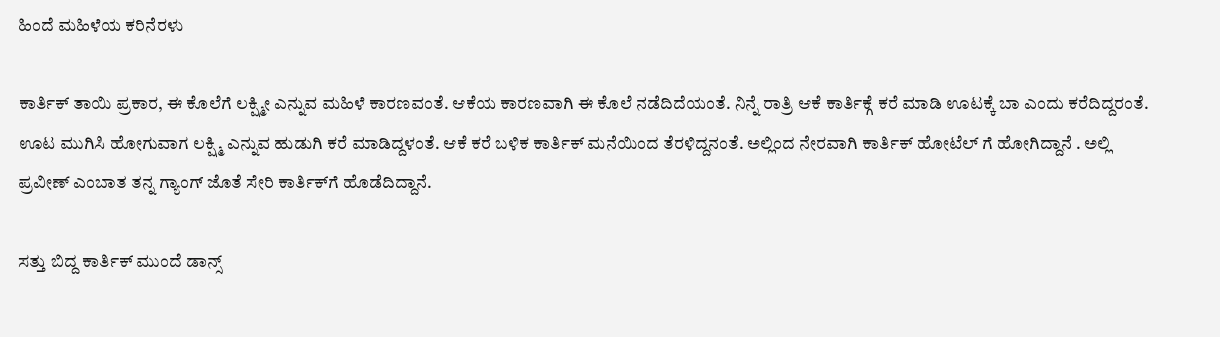ಹಿಂದೆ ಮಹಿಳೆಯ ಕರಿನೆರಳು

ಕಾರ್ತಿಕ್ ತಾಯಿ ಪ್ರಕಾರ, ಈ‌ ಕೊಲೆಗೆ ಲಕ್ಷ್ಮೀ ಎನ್ನುವ ಮಹಿಳೆ ಕಾರಣವಂತೆ. ಆಕೆಯ ಕಾರಣವಾಗಿ ಈ ಕೊಲೆ ನಡೆದಿದೆಯಂತೆ. ನಿನ್ನೆ ರಾತ್ರಿ ಆಕೆ ಕಾರ್ತಿಕ್ಗೆ ಕರೆ ಮಾಡಿ ಊಟಕ್ಕೆ ಬಾ ಎಂದು ಕರೆದಿದ್ದರಂತೆ. ಊಟ ಮುಗಿಸಿ ಹೋಗುವಾಗ ಲಕ್ಷ್ಮಿ ಎನ್ನುವ ಹುಡುಗಿ ಕರೆ ಮಾಡಿದ್ದಳಂತೆ. ಆಕೆ ಕರೆ ಬಳಿಕ ಕಾರ್ತಿಕ್ ಮನೆಯಿಂದ ತೆರಳಿದ್ದನಂತೆ. ಅಲ್ಲಿಂದ ನೇರವಾಗಿ ಕಾರ್ತಿಕ್ ಹೋಟೆಲ್ ‌ಗೆ ಹೋಗಿದ್ದಾನೆ . ಅಲ್ಲಿ ಪ್ರವೀಣ್ ಎಂಬಾತ ತನ್ನ ಗ್ಯಾಂಗ್ ಜೊತೆ ಸೇರಿ ಕಾರ್ತಿಕ್‌ಗೆ ಹೊಡೆದಿದ್ದಾನೆ.

ಸತ್ತು ಬಿದ್ದ ಕಾರ್ತಿಕ್ ಮುಂದೆ ಡಾನ್ಸ್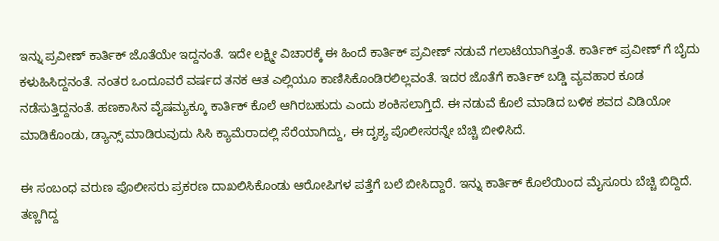ಇನ್ನು ಪ್ರವೀಣ್ ಕಾರ್ತಿಕ್ ಜೊತೆಯೇ ಇದ್ದನಂತೆ. ಇದೇ ಲಕ್ಷ್ಮೀ ವಿಚಾರಕ್ಕೆ ಈ ಹಿಂದೆ ಕಾರ್ತಿಕ್ ಪ್ರವೀಣ್ ನಡುವೆ ಗಲಾಟೆಯಾಗಿತ್ತಂತೆ. ಕಾರ್ತಿಕ್ ಪ್ರವೀಣ್ ಗೆ ಬೈದು ಕಳುಹಿಸಿದ್ದನಂತೆ. ನಂತರ ಒಂದೂವರೆ ವರ್ಷದ ತನಕ ಆತ ಎಲ್ಲಿಯೂ ಕಾಣಿಸಿಕೊಂಡಿರಲಿಲ್ಲವಂತೆ. ಇದರ‌ ಜೊತೆಗೆ ಕಾರ್ತಿಕ್ ಬಡ್ಡಿ ವ್ಯವಹಾರ ಕೂಡ ನಡೆಸುತ್ತಿದ್ದನಂತೆ. ಹಣಕಾಸಿನ ವೈಷಮ್ಯಕ್ಕೂ ಕಾರ್ತಿಕ್ ಕೊಲೆ ಆಗಿರಬಹುದು ಎಂದು ಶಂಕಿಸಲಾಗ್ತಿದೆ. ಈ ನಡುವೆ ಕೊಲೆ ಮಾಡಿದ ಬಳಿಕ ಶವದ ವಿಡಿಯೋ ಮಾಡಿಕೊಂಡು, ಡ್ಯಾನ್ಸ್ ಮಾಡಿರುವುದು ಸಿಸಿ ಕ್ಯಾಮೆರಾದಲ್ಲಿ ಸೆರೆಯಾಗಿದ್ದು, ಈ ದೃಶ್ಯ ಪೊಲೀಸರನ್ನೇ ಬೆಚ್ಚಿ ಬೀಳಿಸಿದೆ.

ಈ ಸಂಬಂಧ ವರುಣ ಪೊಲೀಸರು ಪ್ರಕರಣ ದಾಖಲಿಸಿಕೊಂಡು ಆರೋಪಿಗಳ ಪತ್ತೆಗೆ ಬಲೆ ಬೀಸಿದ್ದಾರೆ. ಇನ್ನು ಕಾರ್ತಿಕ್ ಕೊಲೆಯಿಂದ‌ ಮೈಸೂರು ಬೆಚ್ಚಿ ಬಿದ್ದಿದೆ. ತಣ್ಣಗಿದ್ದ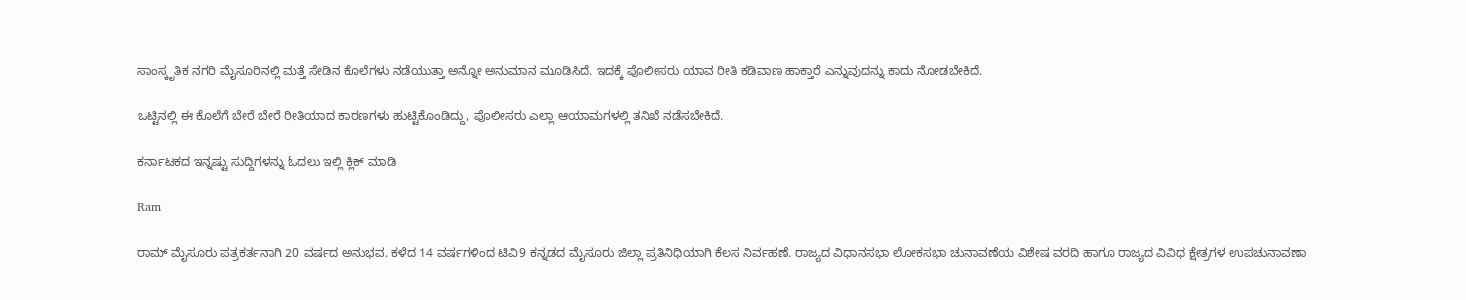ಸಾಂಸ್ಕೃತಿಕ ನಗರಿ ಮೈಸೂರಿನಲ್ಲಿ ಮತ್ತೆ ಸೇಡಿನ ಕೊಲೆಗಳು ನಡೆಯುತ್ತಾ ಅನ್ನೋ ಅನುಮಾನ ಮೂಡಿಸಿದೆ. ಇದಕ್ಕೆ ಪೊಲೀಸರು ಯಾವ ರೀತಿ ಕಡಿವಾಣ ಹಾಕ್ತಾರೆ ಎನ್ನುವುದನ್ನು ಕಾದು ನೋಡಬೇಕಿದೆ.

ಒಟ್ಟಿನಲ್ಲಿ ಈ ಕೊಲೆಗೆ ಬೇರೆ ಬೇರೆ ರೀತಿಯಾದ ಕಾರಣಗಳು ಹುಟ್ಟಿಕೊಂಡಿದ್ದು, ಪೊಲೀಸರು ಎಲ್ಲಾ ಆಯಾಮಗಳಲ್ಲಿ ತನಿಖೆ ನಡೆಸಬೇಕಿದೆ.

ಕರ್ನಾಟಕದ ಇನ್ನಷ್ಟು ಸುದ್ದಿಗಳನ್ನು ಓದಲು ಇಲ್ಲಿ ಕ್ಲಿಕ್ ಮಾಡಿ

Ram

ರಾಮ್ ಮೈಸೂರು ಪತ್ರಕರ್ತನಾಗಿ 20 ವರ್ಷದ ಅನುಭವ. ಕಳೆದ 14 ವರ್ಷಗಳಿಂದ ಟಿವಿ9 ಕನ್ನಡದ ಮೈಸೂರು ಜಿಲ್ಲಾ ಪ್ರತಿನಿಧಿಯಾಗಿ ಕೆಲಸ ನಿರ್ವಹಣೆ. ರಾಜ್ಯದ ವಿಧಾನಸಭಾ ಲೋಕಸಭಾ ಚುನಾವಣೆಯ ವಿಶೇಷ ವರದಿ ಹಾಗೂ ರಾಜ್ಯದ ವಿವಿಧ ಕ್ಷೇತ್ರಗಳ ಉಪಚುನಾವಣಾ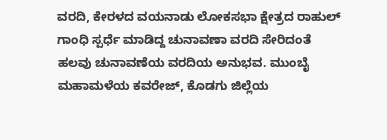ವರದಿ, ಕೇರಳದ ವಯನಾಡು ಲೋಕಸಭಾ ಕ್ಷೇತ್ರದ ರಾಹುಲ್ ಗಾಂಧಿ ಸ್ಪರ್ಧೆ ಮಾಡಿದ್ದ ಚುನಾವಣಾ ವರದಿ ಸೇರಿದಂತೆ ಹಲವು ಚುನಾವಣೆಯ ವರದಿಯ ಅನುಭವ. ಮುಂಬೈ ಮಹಾಮಳೆಯ ಕವರೇಜ್, ಕೊಡಗು ಜಿಲ್ಲೆಯ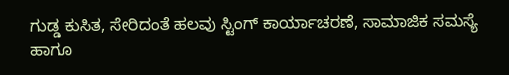ಗುಡ್ಡ ಕುಸಿತ, ಸೇರಿದಂತೆ ಹಲವು ಸ್ಟಿಂಗ್ ಕಾರ್ಯಾಚರಣೆ, ಸಾಮಾಜಿಕ‌ ಸಮಸ್ಯೆ ಹಾಗೂ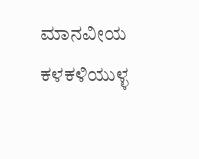ಮಾನವೀಯ ಕಳಕಳಿಯುಳ್ಳ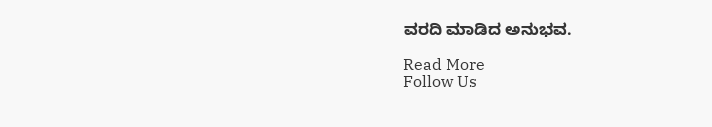ವರದಿ ಮಾಡಿದ ಅನುಭವ.

Read More
Follow Us